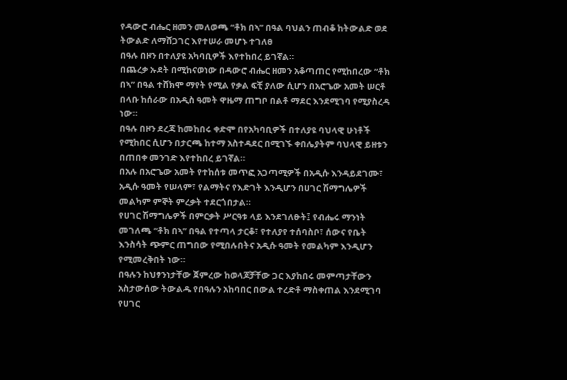የዳውሮ ብሔር ዘመን መለወጫ “ቶክ በኣ” በዓል ባህልን ጠብቆ ከትውልድ ወደ ትውልድ ለማሸጋገር እየተሠራ መሆኑ ተገለፀ
በዓሉ በዞን በተለያዩ አካባቢዎች እየተከበረ ይገኛል።
በጨረቃ ኡደት በሚከናወነው በዳውሮ ብሔር ዘመን አቆጣጠር የሚከበረው “ቶክ በኣ” በዓል ተሸክሞ ማየት የሚል የቃል ፍቺ ያለው ሲሆን በአሮጌው አመት ሠርቶ በላቡ ከሰራው በአዲስ ዓመት ዋዜማ ጠግቦ በልቶ ማደር እንደሚገባ የሚያስረዳ ነው።
በዓሉ በዞን ደረጃ ከመከበሩ ቀድሞ በየአካባቢዎች በተለያዩ ባህላዊ ሁነቶች የሚከበር ሲሆን በታርጫ ከተማ አስተዳደር በሚገኙ ቀበሌያትም ባህላዊ ይዘቱን በጠበቀ መንገድ እየተከበረ ይገኛል።
በአሉ በአሮጌው አመት የተከሰቱ መጥፎ አጋጣሚዎች በአዲሱ እንዳይደገሙ፣ አዲሱ ዓመት የሠላም፣ የልማትና የእድገት እንዲሆን በሀገር ሽማግሌዎች መልካም ምኞት ምረቃት ተደርጎበታል።
የሀገር ሽማግሌዎች በምርቃት ሥርዓቱ ላይ እንደገለፁት፤ የብሔሩ ማንነት መገለጫ “ቶክ በኣ” በዓል የተጣላ ታርቆ፣ የተለያየ ተሰባስቦ፣ ሰውና የቤት እንስሳት ጭምር ጠግበው የሚበሉበትና አዲሱ ዓመት የመልካም እንዲሆን የሚመረቅበት ነው።
በዓሉን ከህፃንነታቸው ጀምረው ከወላጆቻቸው ጋር እያከበሩ መምጣታቸውን አስታውሰው ትውልዱ የበዓሉን አከባበር በውል ተረድቶ ማስቀጠል እንደሚገባ የሀገር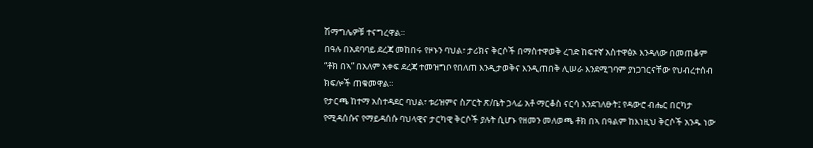ሽማግሌዎቹ ተናግረዋል።
በዓሉ በአደባባይ ደረጃ መከበሩ የዞኑን ባህል፣ ታሪክና ቅርሶች በማስተዋወቅ ረገድ ከፍተኛ አስተዋፅኦ እንዳለው በመጠቆም “ቶክ በኣ” በአለም አቀፍ ደረጃ ተመዝግቦ የበለጠ እንዲታወቅና እንዲጠበቅ ሊሠራ እንደሚገባም ያነጋገርናቸው የህብረተሰብ ክፍሎች ጠቁመዋል።
የታርጫ ከተማ አስተዳደር ባህል፣ ቱሪዝምና ስፖርት ጽ/ቤት ኃላፊ አቶ ማርቆስ ናርሳ እንደገለፁት፤ የዳውሮ ብሔር በርካታ የሚዳሰሱና የማይዳሰሱ ባህላዊና ታርካዊ ቅርሶች ያሉት ሲሆኑ የዘመን መለወጫ ቶክ በኣ በዓልም ከእነዚህ ቅርሶች አንዱ ነው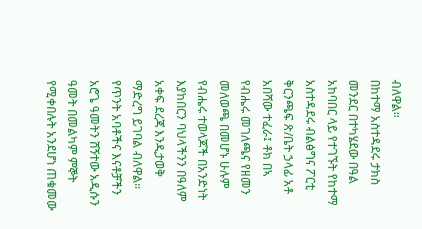ብለዋል።
በከተማ አስተዳደሩ ታክስ መንደር በተካሄደው በዓል አከባበር ላይ የተገኙት የከተማ አስተዳደሩ ብልፅግና ፖርቲ ቅርንጫፍ ጽ/ቤት ኃላፊ አቶ አበሻው ተፈራ፤ ቶክ በኣ የብሔሩ መገለጫና የዘመን መለወጫ በመሆኑ ሁሉም የብሔሩ ተወላጆች በአንድነት እያከበርን ባህላችንን በዓለም አቀፍ ደረጃ እንዲታወቅ ማድረግ ይገባል ብለዋል።
የጥንት አባቶችና እናቶቻችን አሮጌ ዓመትን ሸኝተው አዲሱን ዓመት በመልካም ምኞት የሚቀበሉት አንደሆነ ጠቁመው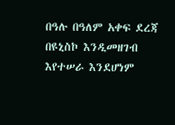በዓሉ በዓለም አቀፍ ደረጃ በዩኒስኮ እንዲመዘገብ እየተሠራ እንደሆነም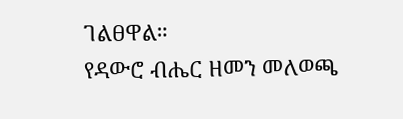ገልፀዋል።
የዳውሮ ብሔር ዘመን መለወጫ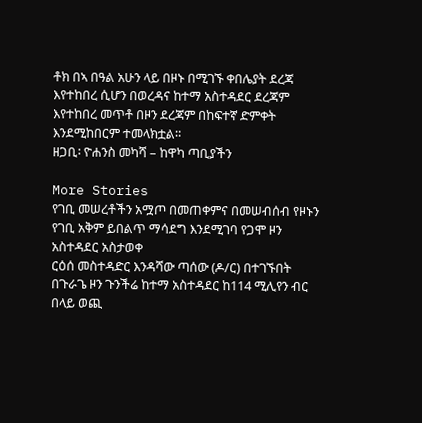ቶክ በኣ በዓል አሁን ላይ በዞኑ በሚገኙ ቀበሌያት ደረጃ እየተከበረ ሲሆን በወረዳና ከተማ አስተዳደር ደረጃም እየተከበረ መጥቶ በዞን ደረጃም በከፍተኛ ድምቀት እንደሚከበርም ተመላክቷል።
ዘጋቢ፡ ዮሐንስ መካሻ – ከዋካ ጣቢያችን

More Stories
የገቢ መሠረቶችን አሟጦ በመጠቀምና በመሠብሰብ የዞኑን የገቢ አቅም ይበልጥ ማሳደግ እንደሚገባ የጋሞ ዞን አስተዳደር አስታወቀ
ርዕሰ መስተዳድር እንዳሻው ጣሰው (ዶ/ር) በተገኙበት በጉራጌ ዞን ጉንችሬ ከተማ አስተዳደር ከ114 ሚሊየን ብር በላይ ወጪ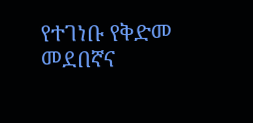የተገነቡ የቅድመ መደበኛና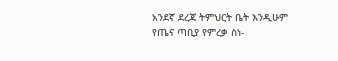አንደኛ ደረጃ ትምህርት ቤት እንዲሁም የጤና ጣቢያ የምረቃ ስነ-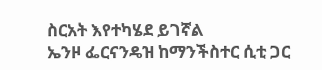ስርአት እየተካሄደ ይገኛል
ኤንዞ ፌርናንዴዝ ከማንችስተር ሲቲ ጋር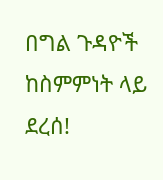በግል ጉዳዮች ከስምምነት ላይ ደረሰ!